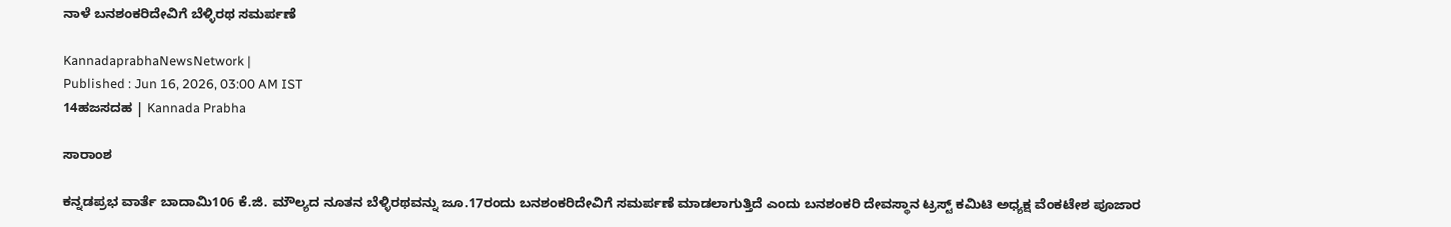ನಾಳೆ ಬನಶಂಕರಿದೇವಿಗೆ ಬೆಳ್ಳಿರಥ ಸಮರ್ಪಣೆ

KannadaprabhaNewsNetwork |
Published : Jun 16, 2026, 03:00 AM IST
14ಹಜಸದಹ | Kannada Prabha

ಸಾರಾಂಶ

ಕನ್ನಡಪ್ರಭ ವಾರ್ತೆ ಬಾದಾಮಿ106 ಕೆ.ಜಿ. ಮೌಲ್ಯದ ನೂತನ ಬೆಳ್ಳಿರಥವನ್ನು ಜೂ.17ರಂದು ಬನಶಂಕರಿದೇವಿಗೆ ಸಮರ್ಪಣೆ ಮಾಡಲಾಗುತ್ತಿದೆ ಎಂದು ಬನಶಂಕರಿ ದೇವಸ್ಥಾನ ಟ್ರಸ್ಟ್ ಕಮಿಟಿ ಅಧ್ಯಕ್ಷ ವೆಂಕಟೇಶ ಪೂಜಾರ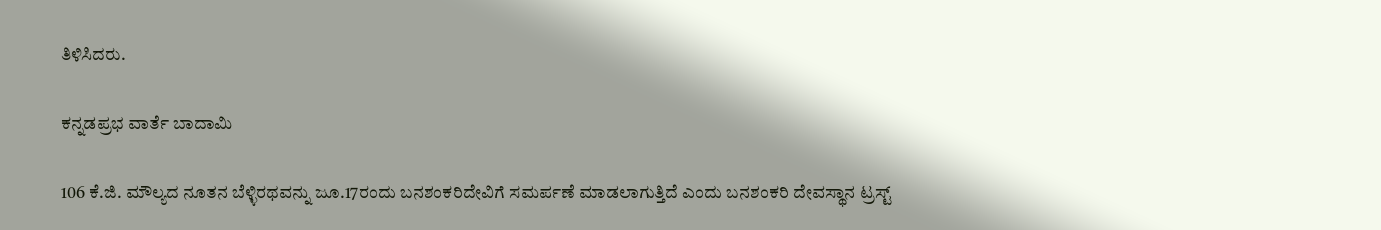ತಿಳಿಸಿದರು.

ಕನ್ನಡಪ್ರಭ ವಾರ್ತೆ ಬಾದಾಮಿ

106 ಕೆ.ಜಿ. ಮೌಲ್ಯದ ನೂತನ ಬೆಳ್ಳಿರಥವನ್ನು ಜೂ.17ರಂದು ಬನಶಂಕರಿದೇವಿಗೆ ಸಮರ್ಪಣೆ ಮಾಡಲಾಗುತ್ತಿದೆ ಎಂದು ಬನಶಂಕರಿ ದೇವಸ್ಥಾನ ಟ್ರಸ್ಟ್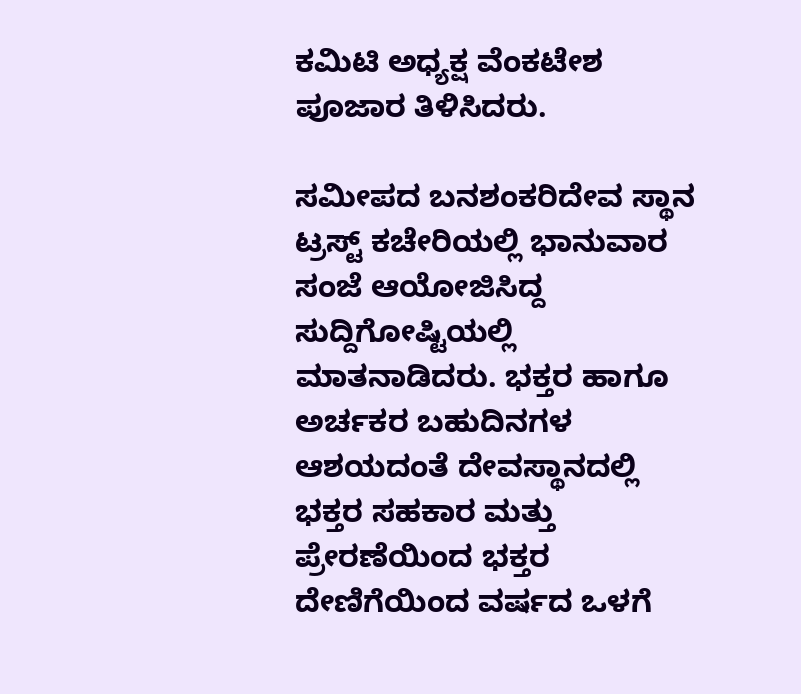ಕಮಿಟಿ ಅಧ್ಯಕ್ಷ ವೆಂಕಟೇಶ ಪೂಜಾರ ತಿಳಿಸಿದರು.

ಸಮೀಪದ ಬನಶಂಕರಿದೇವ ಸ್ಥಾನ ಟ್ರಸ್ಟ್ ಕಚೇರಿಯಲ್ಲಿ ಭಾನುವಾರ ಸಂಜೆ ಆಯೋಜಿಸಿದ್ದ ಸುದ್ದಿಗೋಷ್ಟಿಯಲ್ಲಿ ಮಾತನಾಡಿದರು. ಭಕ್ತರ ಹಾಗೂ ಅರ್ಚಕರ ಬಹುದಿನಗಳ ಆಶಯದಂತೆ ದೇವಸ್ಥಾನದಲ್ಲಿ ಭಕ್ತರ ಸಹಕಾರ ಮತ್ತು ಪ್ರೇರಣೆಯಿಂದ ಭಕ್ತರ ದೇಣಿಗೆಯಿಂದ ವರ್ಷದ ಒಳಗೆ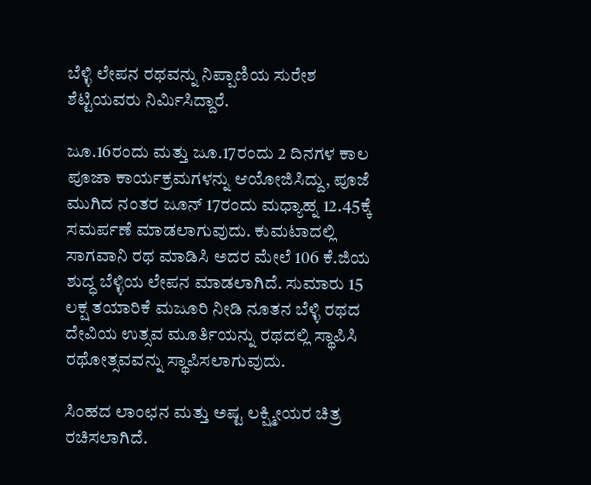ಬೆಳ್ಳಿ ಲೇಪನ ರಥವನ್ನು ನಿಪ್ಪಾಣಿಯ ಸುರೇಶ ಶೆಟ್ಟಿಯವರು ನಿರ್ಮಿಸಿದ್ದಾರೆ.

ಜೂ.16ರಂದು ಮತ್ತು ಜೂ.17ರಂದು 2 ದಿನಗಳ ಕಾಲ ಪೂಜಾ ಕಾರ್ಯಕ್ರಮಗಳನ್ನು ಆಯೋಜಿಸಿದ್ದು, ಪೂಜೆ ಮುಗಿದ ನಂತರ ಜೂನ್ 17ರಂದು ಮಧ್ಯಾಹ್ನ 12.45ಕ್ಕೆ ಸಮರ್ಪಣೆ ಮಾಡಲಾಗುವುದು. ಕುಮಟಾದಲ್ಲಿ ಸಾಗವಾನಿ ರಥ ಮಾಡಿಸಿ ಅದರ ಮೇಲೆ 106 ಕೆ.ಜಿಯ ಶುದ್ಧ ಬೆಳ್ಳಿಯ ಲೇಪನ ಮಾಡಲಾಗಿದೆ. ಸುಮಾರು 15 ಲಕ್ಷ ತಯಾರಿಕೆ ಮಜೂರಿ ನೀಡಿ ನೂತನ ಬೆಳ್ಳಿ ರಥದ ದೇವಿಯ ಉತ್ಸವ ಮೂರ್ತಿಯನ್ನು ರಥದಲ್ಲಿ ಸ್ಥಾಪಿಸಿ ರಥೋತ್ಸವವನ್ನು ಸ್ಥಾಪಿಸಲಾಗುವುದು.

ಸಿಂಹದ ಲಾಂಛನ ಮತ್ತು ಅಷ್ಟ ಲಕ್ಷ್ಮೀಯರ ಚಿತ್ರ ರಚಿಸಲಾಗಿದೆ.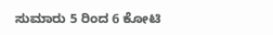ಸುಮಾರು 5 ರಿಂದ 6 ಕೋಟಿ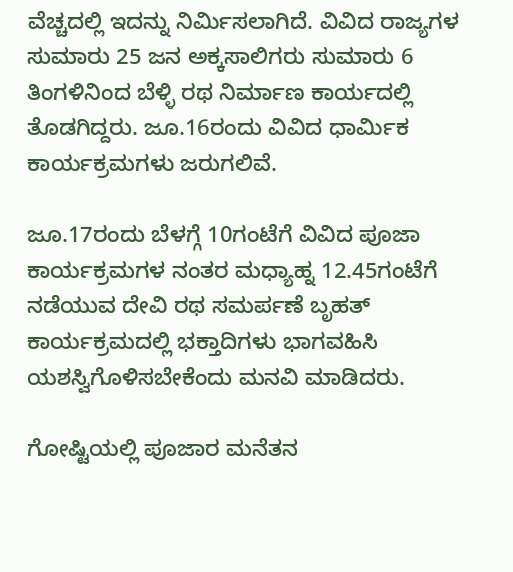ವೆಚ್ಚದಲ್ಲಿ ಇದನ್ನು ನಿರ್ಮಿಸಲಾಗಿದೆ. ವಿವಿದ ರಾಜ್ಯಗಳ ಸುಮಾರು 25 ಜನ ಅಕ್ಕಸಾಲಿಗರು ಸುಮಾರು 6 ತಿಂಗಳಿನಿಂದ ಬೆಳ್ಳಿ ರಥ ನಿರ್ಮಾಣ ಕಾರ್ಯದಲ್ಲಿ ತೊಡಗಿದ್ದರು. ಜೂ.16ರಂದು ವಿವಿದ ಧಾರ್ಮಿಕ ಕಾರ್ಯಕ್ರಮಗಳು ಜರುಗಲಿವೆ.

ಜೂ.17ರಂದು ಬೆಳಗ್ಗೆ 10ಗಂಟೆಗೆ ವಿವಿದ ಪೂಜಾ ಕಾರ್ಯಕ್ರಮಗಳ ನಂತರ ಮಧ್ಯಾಹ್ನ 12.45ಗಂಟೆಗೆ ನಡೆಯುವ ದೇವಿ ರಥ ಸಮರ್ಪಣೆ ಬೃಹತ್ ಕಾರ್ಯಕ್ರಮದಲ್ಲಿ ಭಕ್ತಾದಿಗಳು ಭಾಗವಹಿಸಿ ಯಶಸ್ವಿಗೊಳಿಸಬೇಕೆಂದು ಮನವಿ ಮಾಡಿದರು.

ಗೋಷ್ಟಿಯಲ್ಲಿ ಪೂಜಾರ ಮನೆತನ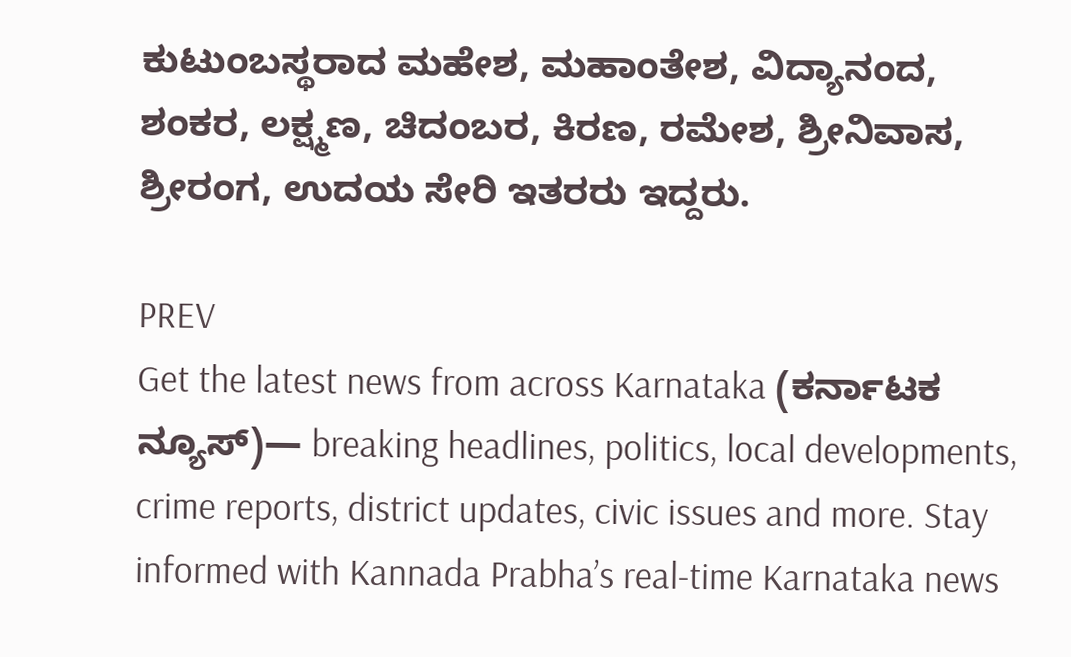ಕುಟುಂಬಸ್ಥರಾದ ಮಹೇಶ, ಮಹಾಂತೇಶ, ವಿದ್ಯಾನಂದ, ಶಂಕರ, ಲಕ್ಷ್ಮಣ, ಚಿದಂಬರ, ಕಿರಣ, ರಮೇಶ, ಶ್ರೀನಿವಾಸ, ಶ್ರೀರಂಗ, ಉದಯ ಸೇರಿ ಇತರರು ಇದ್ದರು.

PREV
Get the latest news from across Karnataka (ಕರ್ನಾಟಕ ನ್ಯೂಸ್)— breaking headlines, politics, local developments, crime reports, district updates, civic issues and more. Stay informed with Kannada Prabha’s real‑time Karnataka news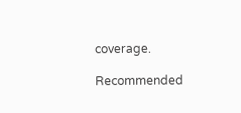coverage.

Recommended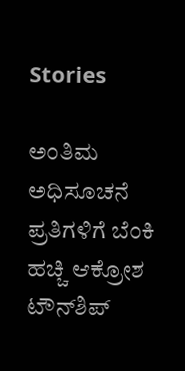Stories

ಅಂತಿಮ ಅಧಿಸೂಚನೆ ಪ್ರತಿಗಳಿಗೆ ಬೆಂಕಿ ಹಚ್ಚಿ ಆಕ್ರೋಶ
ಟೌನ್‌ಶಿಪ್‌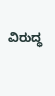ವಿರುದ್ಧ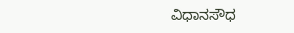ವಿಧಾನಸೌಧ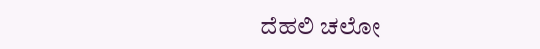ದೆಹಲಿ ಚಲೋ